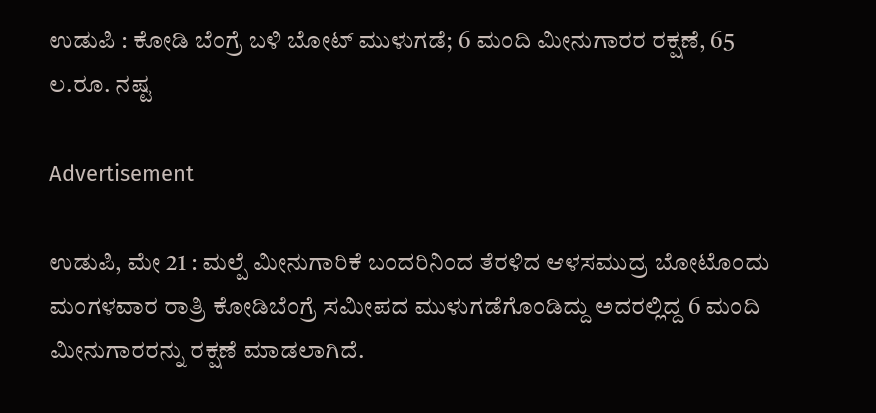ಉಡುಪಿ : ಕೋಡಿ ಬೆಂಗ್ರೆ ಬಳಿ ಬೋಟ್ ಮುಳುಗಡೆ; 6 ಮಂದಿ ಮೀನುಗಾರರ ರಕ್ಷಣೆ, 65 ಲ.ರೂ. ನಷ್ಟ

Advertisement

ಉಡುಪಿ, ಮೇ 21 : ಮಲ್ಪೆ ಮೀನುಗಾರಿಕೆ ಬಂದರಿನಿಂದ ತೆರಳಿದ ಆಳಸಮುದ್ರ ಬೋಟೊಂದು ಮಂಗಳವಾರ ರಾತ್ರಿ ಕೋಡಿಬೆಂಗ್ರೆ ಸಮೀಪದ ಮುಳುಗಡೆಗೊಂಡಿದ್ದು ಅದರಲ್ಲಿದ್ದ 6 ಮಂದಿ ಮೀನುಗಾರರನ್ನು ರಕ್ಷಣೆ ಮಾಡಲಾಗಿದೆ.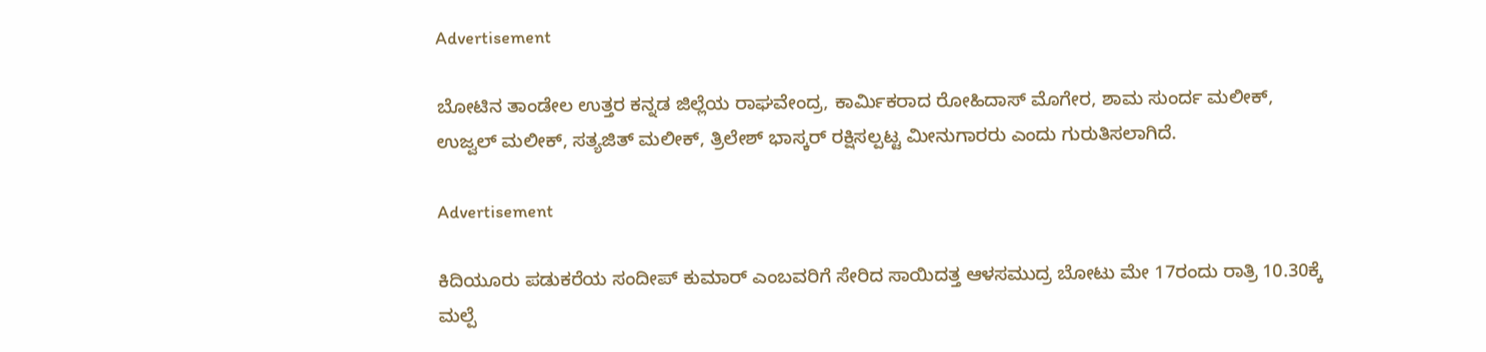Advertisement

ಬೋಟಿನ ತಾಂಡೇಲ ಉತ್ತರ ಕನ್ನಡ ಜಿಲ್ಲೆಯ ರಾಘವೇಂದ್ರ, ಕಾರ್ಮಿಕರಾದ ರೋಹಿದಾಸ್ ಮೊಗೇರ, ಶಾಮ ಸುಂರ್ದ ಮಲೀಕ್, ಉಜ್ವಲ್ ಮಲೀಕ್, ಸತ್ಯಜಿತ್ ಮಲೀಕ್, ತ್ರಿಲೇಶ್ ಭಾಸ್ಕರ್ ರಕ್ಷಿಸಲ್ಪಟ್ಟ ಮೀನುಗಾರರು ಎಂದು ಗುರುತಿಸಲಾಗಿದೆ.

Advertisement

ಕಿದಿಯೂರು ಪಡುಕರೆಯ ಸಂದೀಪ್ ಕುಮಾರ್ ಎಂಬವರಿಗೆ ಸೇರಿದ ಸಾಯಿದತ್ತ ಆಳಸಮುದ್ರ ಬೋಟು ಮೇ 17ರಂದು ರಾತ್ರಿ 10.30ಕ್ಕೆ ಮಲ್ಪೆ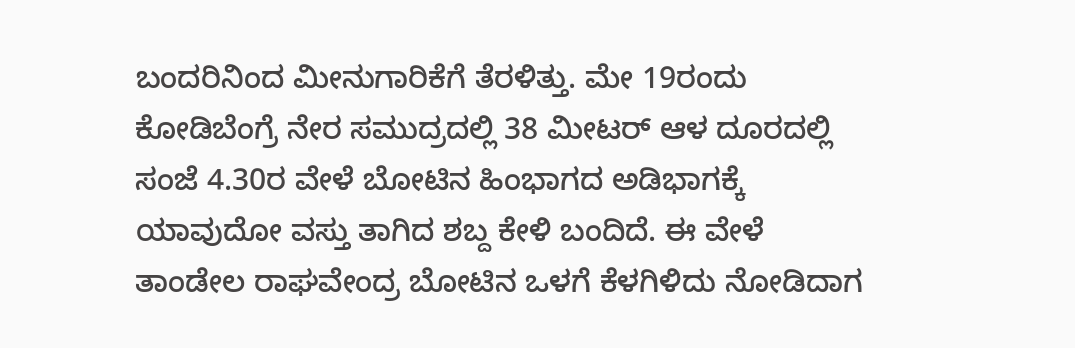ಬಂದರಿನಿಂದ ಮೀನುಗಾರಿಕೆಗೆ ತೆರಳಿತ್ತು. ಮೇ 19ರಂದು ಕೋಡಿಬೆಂಗ್ರೆ ನೇರ ಸಮುದ್ರದಲ್ಲಿ 38 ಮೀಟರ್ ಆಳ ದೂರದಲ್ಲಿ ಸಂಜೆ 4.30ರ ವೇಳೆ ಬೋಟಿನ ಹಿಂಭಾಗದ ಅಡಿಭಾಗಕ್ಕೆ ಯಾವುದೋ ವಸ್ತು ತಾಗಿದ ಶಬ್ದ ಕೇಳಿ ಬಂದಿದೆ. ಈ ವೇಳೆ ತಾಂಡೇಲ ರಾಘವೇಂದ್ರ ಬೋಟಿನ ಒಳಗೆ ಕೆಳಗಿಳಿದು ನೋಡಿದಾಗ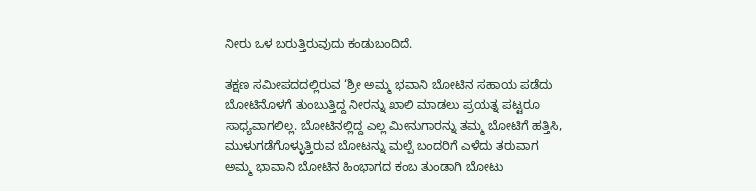ನೀರು ಒಳ ಬರುತ್ತಿರುವುದು ಕಂಡುಬಂದಿದೆ.

ತಕ್ಷಣ ಸಮೀಪದದಲ್ಲಿರುವ ‘ಶ್ರೀ ಅಮ್ಮ ಭವಾನಿ ಬೋಟಿನ ಸಹಾಯ ಪಡೆದು ಬೋಟಿನೊಳಗೆ ತುಂಬುತ್ತಿದ್ದ ನೀರನ್ನು ಖಾಲಿ ಮಾಡಲು ಪ್ರಯತ್ನ ಪಟ್ಟರೂ ಸಾಧ್ಯವಾಗಲಿಲ್ಲ. ಬೋಟಿನಲ್ಲಿದ್ದ ಎಲ್ಲ ಮೀನುಗಾರನ್ನು ತಮ್ಮ ಬೋಟಿಗೆ ಹತ್ತಿಸಿ, ಮುಳುಗಡೆಗೊಳ್ಳುತ್ತಿರುವ ಬೋಟನ್ನು ಮಲ್ಪೆ ಬಂದರಿಗೆ ಎಳೆದು ತರುವಾಗ ಅಮ್ಮ ಭಾವಾನಿ ಬೋಟಿನ ಹಿಂಭಾಗದ ಕಂಬ ತುಂಡಾಗಿ ಬೋಟು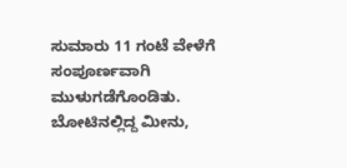ಸುಮಾರು 11 ಗಂಟೆ ವೇಳೆಗೆ ಸಂಪೂರ್ಣವಾಗಿ ಮುಳುಗಡೆಗೊಂಡಿತು. ಬೋಟಿನಲ್ಲಿದ್ದ ಮೀನು,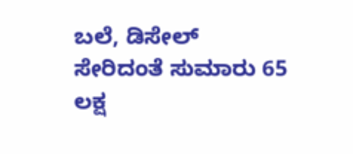ಬಲೆ, ಡಿಸೇಲ್ ಸೇರಿದಂತೆ ಸುಮಾರು 65 ಲಕ್ಷ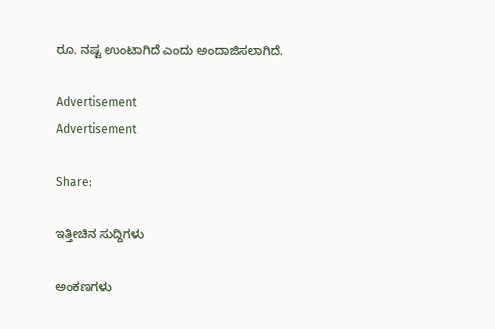ರೂ. ನಷ್ಟ ಉಂಟಾಗಿದೆ ಎಂದು ಅಂದಾಜಿಸಲಾಗಿದೆ.

Advertisement
Advertisement

Share:

ಇತ್ತೀಚಿನ ಸುದ್ದಿಗಳು

ಅಂಕಣಗಳು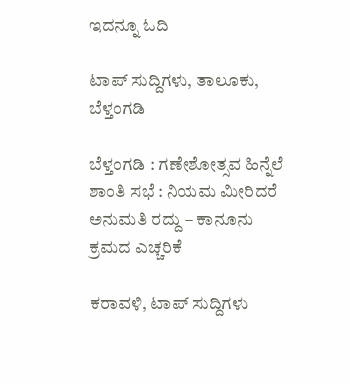ಇದನ್ನೂ ಓದಿ

ಟಾಪ್ ಸುದ್ದಿಗಳು, ತಾಲೂಕು, ಬೆಳ್ತಂಗಡಿ

ಬೆಳ್ತಂಗಡಿ : ಗಣೇಶೋತ್ಸವ ಹಿನ್ನೆಲೆ ಶಾಂತಿ ಸಭೆ : ನಿಯಮ ಮೀರಿದರೆ ಅನುಮತಿ ರದ್ದು – ಕಾನೂನು ಕ್ರಮದ ಎಚ್ಚರಿಕೆ

ಕರಾವಳಿ, ಟಾಪ್ ಸುದ್ದಿಗಳು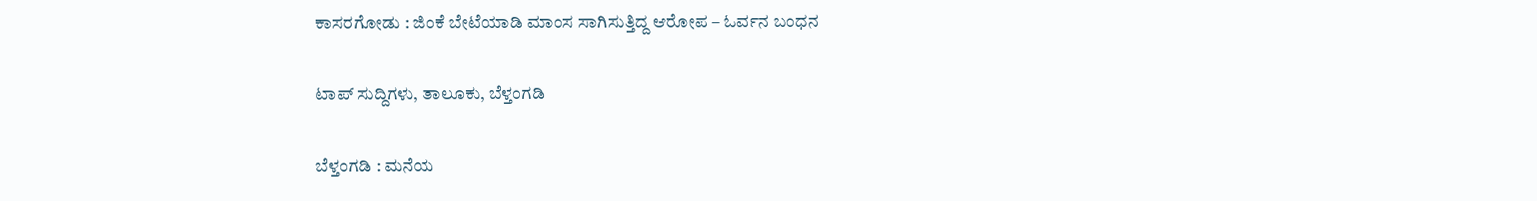ಕಾಸರಗೋಡು : ಜಿಂಕೆ ಬೇಟೆಯಾಡಿ ಮಾಂಸ ಸಾಗಿಸುತ್ತಿದ್ದ ಆರೋಪ – ಓರ್ವನ ಬಂಧನ

ಟಾಪ್ ಸುದ್ದಿಗಳು, ತಾಲೂಕು, ಬೆಳ್ತಂಗಡಿ

ಬೆಳ್ತಂಗಡಿ : ಮನೆಯ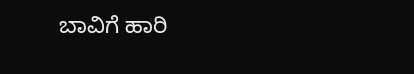ಬಾವಿಗೆ ಹಾರಿ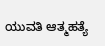ಯುವತಿ ಆತ್ಮಹತ್ಯೆ